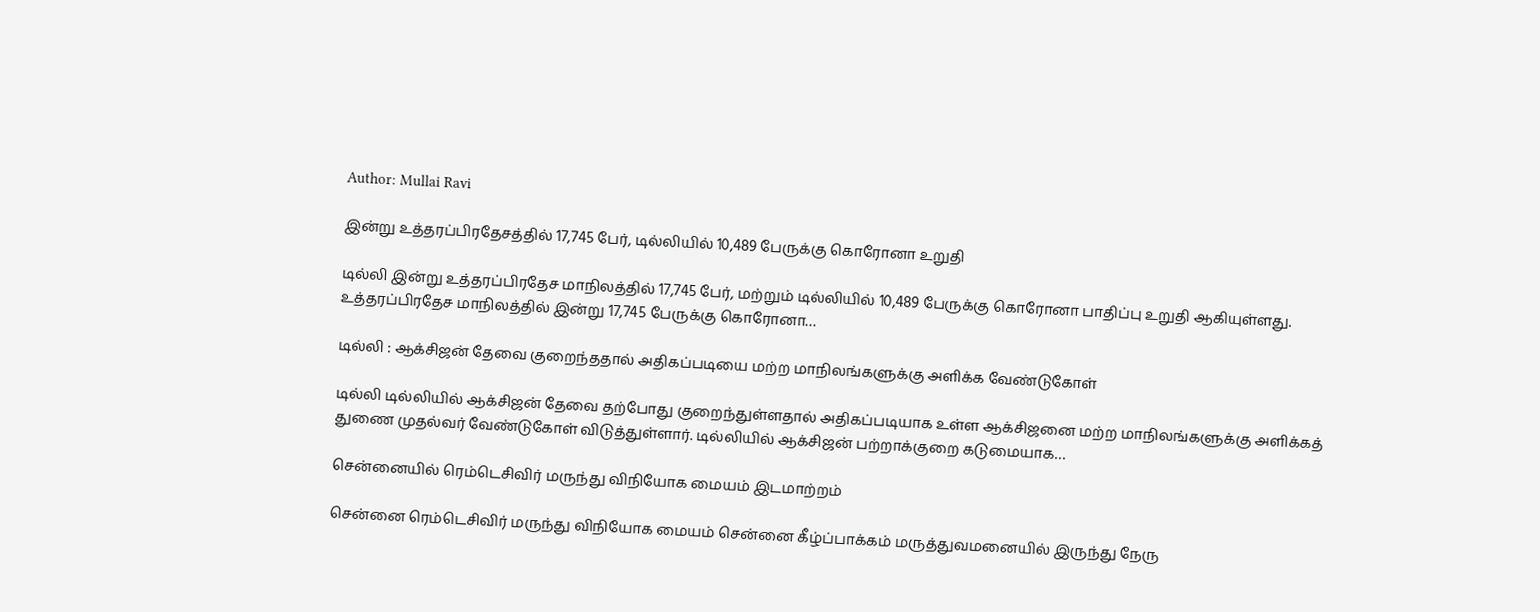Author: Mullai Ravi

இன்று உத்தரப்பிரதேசத்தில் 17,745 பேர், டில்லியில் 10,489 பேருக்கு கொரோனா உறுதி

டில்லி இன்று உத்தரப்பிரதேச மாநிலத்தில் 17,745 பேர், மற்றும் டில்லியில் 10,489 பேருக்கு கொரோனா பாதிப்பு உறுதி ஆகியுள்ளது. உத்தரப்பிரதேச மாநிலத்தில் இன்று 17,745 பேருக்கு கொரோனா…

டில்லி : ஆக்சிஜன் தேவை குறைந்ததால் அதிகப்படியை மற்ற மாநிலங்களுக்கு அளிக்க வேண்டுகோள்

டில்லி டில்லியில் ஆக்சிஜன் தேவை தற்போது குறைந்துள்ளதால் அதிகப்படியாக உள்ள ஆக்சிஜனை மற்ற மாநிலங்களுக்கு அளிக்கத் துணை முதல்வர் வேண்டுகோள் விடுத்துள்ளார். டில்லியில் ஆக்சிஜன் பற்றாக்குறை கடுமையாக…

சென்னையில் ரெம்டெசிவிர் மருந்து விநியோக மையம் இடமாற்றம்

சென்னை ரெம்டெசிவிர் மருந்து விநியோக மையம் சென்னை கீழ்ப்பாக்கம் மருத்துவமனையில் இருந்து நேரு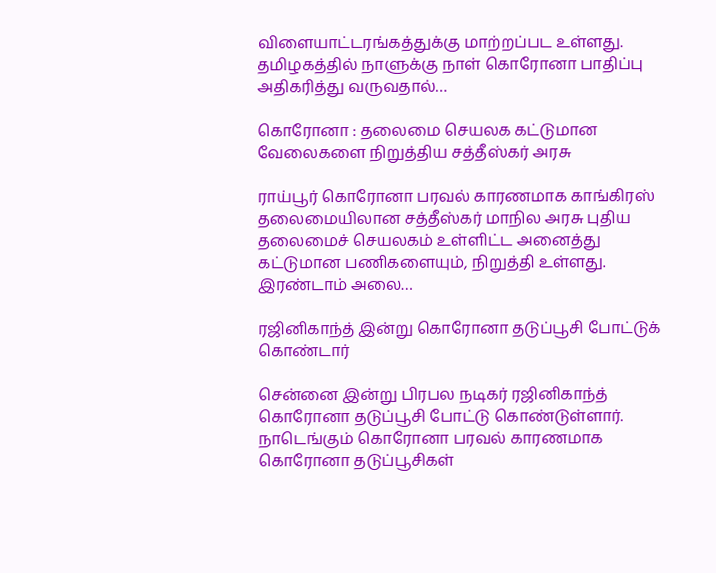விளையாட்டரங்கத்துக்கு மாற்றப்பட உள்ளது. தமிழகத்தில் நாளுக்கு நாள் கொரோனா பாதிப்பு அதிகரித்து வருவதால்…

கொரோனா : தலைமை செயலக கட்டுமான வேலைகளை நிறுத்திய சத்தீஸ்கர் அரசு

ராய்பூர் கொரோனா பரவல் காரணமாக காங்கிரஸ் தலைமையிலான சத்தீஸ்கர் மாநில அரசு புதிய தலைமைச் செயலகம் உள்ளிட்ட அனைத்து கட்டுமான பணிகளையும், நிறுத்தி உள்ளது. இரண்டாம் அலை…

ரஜினிகாந்த் இன்று கொரோனா தடுப்பூசி போட்டுக் கொண்டார்

சென்னை இன்று பிரபல நடிகர் ரஜினிகாந்த் கொரோனா தடுப்பூசி போட்டு கொண்டுள்ளார். நாடெங்கும் கொரோனா பரவல் காரணமாக கொரோனா தடுப்பூசிகள்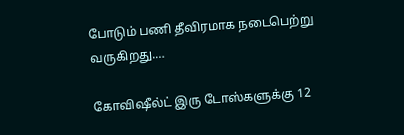போடும் பணி தீவிரமாக நடைபெற்று வருகிறது.…

கோவிஷீல்ட் இரு டோஸ்களுக்கு 12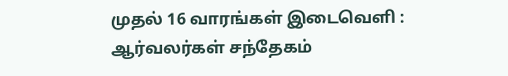முதல் 16 வாரங்கள் இடைவெளி : ஆர்வலர்கள் சந்தேகம்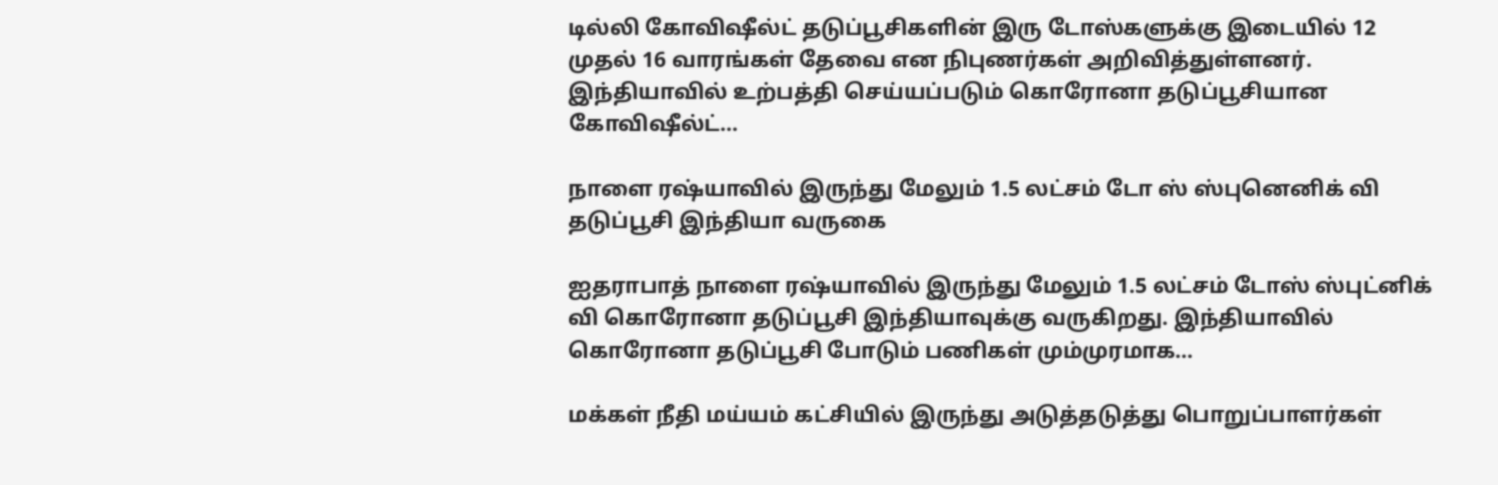டில்லி கோவிஷீல்ட் தடுப்பூசிகளின் இரு டோஸ்களுக்கு இடையில் 12 முதல் 16 வாரங்கள் தேவை என நிபுணர்கள் அறிவித்துள்ளனர். இந்தியாவில் உற்பத்தி செய்யப்படும் கொரோனா தடுப்பூசியான கோவிஷீல்ட்…

நாளை ரஷ்யாவில் இருந்து மேலும் 1.5 லட்சம் டோ ஸ் ஸ்புனெனிக் வி தடுப்பூசி இந்தியா வருகை

ஐதராபாத் நாளை ரஷ்யாவில் இருந்து மேலும் 1.5 லட்சம் டோஸ் ஸ்புட்னிக் வி கொரோனா தடுப்பூசி இந்தியாவுக்கு வருகிறது. இந்தியாவில் கொரோனா தடுப்பூசி போடும் பணிகள் மும்முரமாக…

மக்கள் நீதி மய்யம் கட்சியில் இருந்து அடுத்தடுத்து பொறுப்பாளர்கள்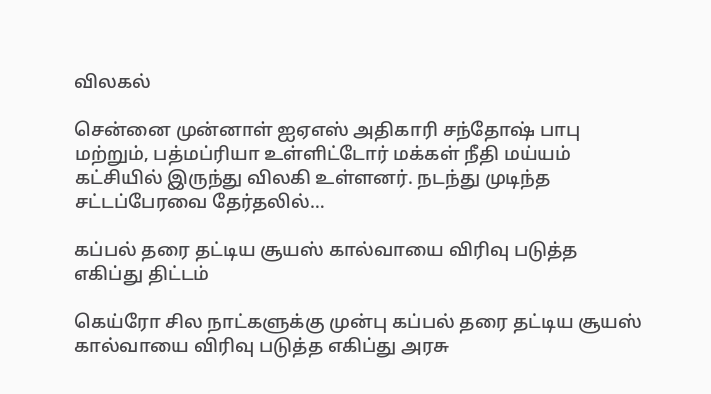விலகல்

சென்னை முன்னாள் ஐஏஎஸ் அதிகாரி சந்தோஷ் பாபு மற்றும், பத்மப்ரியா உள்ளிட்டோர் மக்கள் நீதி மய்யம் கட்சியில் இருந்து விலகி உள்ளனர். நடந்து முடிந்த சட்டப்பேரவை தேர்தலில்…

கப்பல் தரை தட்டிய சூயஸ் கால்வாயை விரிவு படுத்த எகிப்து திட்டம்

கெய்ரோ சில நாட்களுக்கு முன்பு கப்பல் தரை தட்டிய சூயஸ் கால்வாயை விரிவு படுத்த எகிப்து அரசு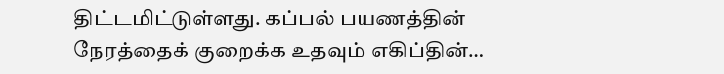திட்டமிட்டுள்ளது. கப்பல் பயணத்தின் நேரத்தைக் குறைக்க உதவும் எகிப்தின்…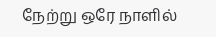நேற்று ஒரே நாளில்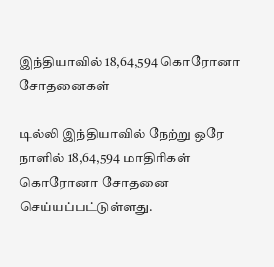இந்தியாவில் 18,64,594 கொரோனா சோதனைகள்

டில்லி இந்தியாவில் நேற்று ஒரே நாளில் 18,64,594 மாதிரிகள் கொரோனா சோதனை செய்யப்பட்டுள்ளது.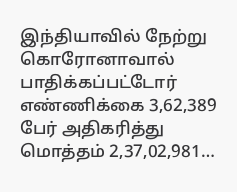இந்தியாவில் நேற்று கொரோனாவால் பாதிக்கப்பட்டோர் எண்ணிக்கை 3,62,389 பேர் அதிகரித்து மொத்தம் 2,37,02,981…